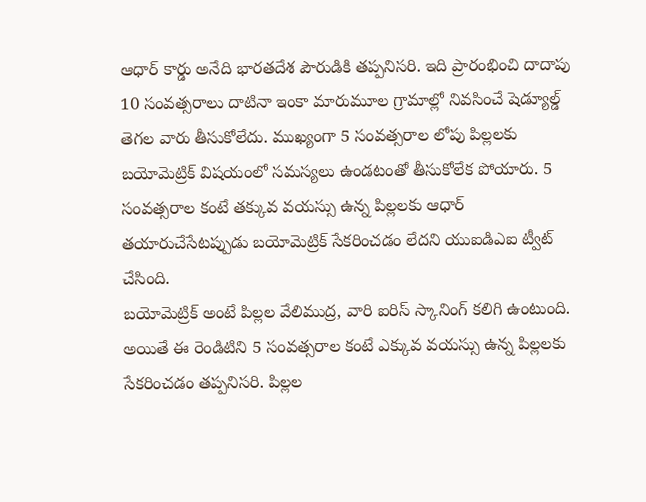ఆధార్ కార్డు అనేది భారతదేశ పౌరుడికి తప్పనిసరి. ఇది ప్రారంభించి దాదాపు 10 సంవత్సరాలు దాటినా ఇంకా మారుమూల గ్రామాల్లో నివసించే షెడ్యూల్డ్ తెగల వారు తీసుకోలేదు. ముఖ్యంగా 5 సంవత్సరాల లోపు పిల్లలకు బయోమెట్రిక్ విషయంలో సమస్యలు ఉండటంతో తీసుకోలేక పోయారు. 5 సంవత్సరాల కంటే తక్కువ వయస్సు ఉన్న పిల్లలకు ఆధార్ తయారుచేసేటప్పుడు బయోమెట్రిక్ సేకరించడం లేదని యుఐడిఎఐ ట్వీట్ చేసింది.
బయోమెట్రిక్ అంటే పిల్లల వేలిముద్ర, వారి ఐరిస్ స్కానింగ్ కలిగి ఉంటుంది. అయితే ఈ రెండిటిని 5 సంవత్సరాల కంటే ఎక్కువ వయస్సు ఉన్న పిల్లలకు సేకరించడం తప్పనిసరి. పిల్లల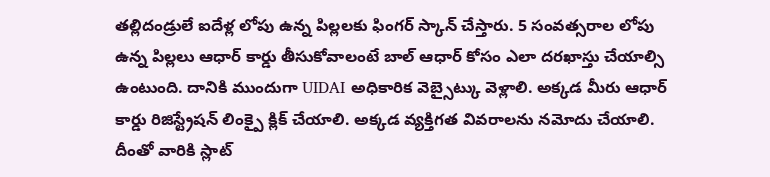తల్లిదండ్రులే ఐదేళ్ల లోపు ఉన్న పిల్లలకు ఫింగర్ స్కాన్ చేస్తారు. 5 సంవత్సరాల లోపు ఉన్న పిల్లలు ఆధార్ కార్డు తీసుకోవాలంటే బాల్ ఆధార్ కోసం ఎలా దరఖాస్తు చేయాల్సి ఉంటుంది. దానికి ముందుగా UIDAI అధికారిక వెబ్సైట్కు వెళ్లాలి. అక్కడ మీరు ఆధార్ కార్డు రిజిస్ట్రేషన్ లింక్పై క్లిక్ చేయాలి. అక్కడ వ్యక్తిగత వివరాలను నమోదు చేయాలి. దీంతో వారికి స్లాట్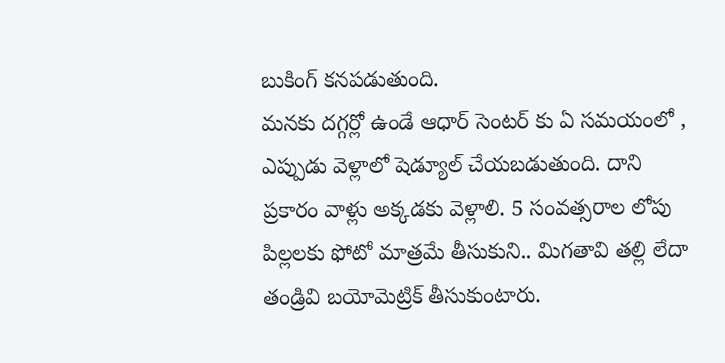బుకింగ్ కనపడుతుంది.
మనకు దగ్గర్లో ఉండే ఆధార్ సెంటర్ కు ఏ సమయంలో , ఎప్పుడు వెళ్లాలో షెడ్యూల్ చేయబడుతుంది. దాని ప్రకారం వాళ్లు అక్కడకు వెళ్లాలి. 5 సంవత్సరాల లోపు పిల్లలకు ఫోటో మాత్రమే తీసుకుని.. మిగతావి తల్లి లేదా తండ్రివి బయోమెట్రిక్ తీసుకుంటారు.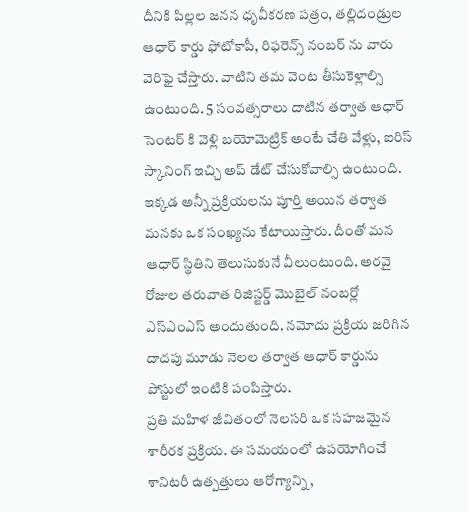దీనికి పిల్లల జనన ధృవీకరణ పత్రం, తల్లిదండ్రుల ఆధార్ కార్డు ఫోటోకాపీ, రిఫరెన్స్ నంబర్ ను వారు వెరిఫై చేస్తారు. వాటిని తమ వెంట తీసుకెళ్లాల్సి ఉంటుంది. 5 సంవత్సరాలు దాటిన తర్వాత ఆధార్ సెంటర్ కి వెళ్లి బయోమెట్రిక్ అంటే చేతి వేళ్లు, ఐరిస్ స్కానింగ్ ఇచ్చి అప్ డేట్ చేసుకోవాల్సి ఉంటుంది.
ఇక్కడ అన్నీ ప్రక్రియలను పూర్తి అయిన తర్వాత మనకు ఒక సంఖ్యను కేటాయిస్తారు. దీంతో మన ఆధార్ స్థితిని తెలుసుకునే వీలుంటుంది. అరవై రోజుల తరువాత రిజిస్టర్డ్ మొబైల్ నంబర్లో ఎస్ఎంఎస్ అందుతుంది. నమోదు ప్రక్రియ జరిగిన దాదపు మూడు నెలల తర్వాత ఆధార్ కార్డును పోస్టులో ఇంటికి పంపిస్తారు.
ప్రతి మహిళ జీవితంలో నెలసరి ఒక సహజమైన శారీరక ప్రక్రియ. ఈ సమయంలో ఉపయోగించే శానిటరీ ఉత్పత్తులు ఆరోగ్యాన్ని,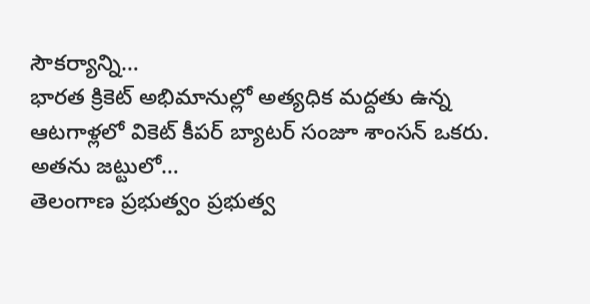సౌకర్యాన్ని…
భారత క్రికెట్ అభిమానుల్లో అత్యధిక మద్దతు ఉన్న ఆటగాళ్లలో వికెట్ కీపర్ బ్యాటర్ సంజూ శాంసన్ ఒకరు. అతను జట్టులో…
తెలంగాణ ప్రభుత్వం ప్రభుత్వ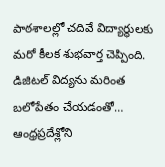పాఠశాలల్లో చదివే విద్యార్థులకు మరో కీలక శుభవార్త చెప్పింది. డిజిటల్ విద్యను మరింత బలోపేతం చేయడంతో…
ఆంధ్రప్రదేశ్లోని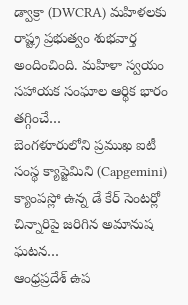డ్వాక్రా (DWCRA) మహిళలకు రాష్ట్ర ప్రభుత్వం శుభవార్త అందించింది. మహిళా స్వయం సహాయక సంఘాల ఆర్థిక భారం తగ్గించే…
బెంగళూరులోని ప్రముఖ ఐటీ సంస్థ క్యాప్జెమిని (Capgemini) క్యాంపస్లో ఉన్న డే కేర్ సెంటర్లో చిన్నారిపై జరిగిన అమానుష ఘటన…
ఆంధ్రప్రదేశ్ ఉప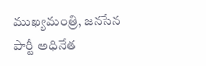ముఖ్యమంత్రి, జనసేన పార్టీ అధినేత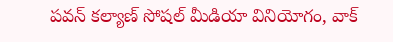పవన్ కల్యాణ్ సోషల్ మీడియా వినియోగం, వాక్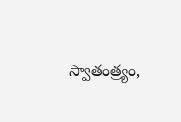స్వాతంత్ర్యం,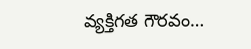వ్యక్తిగత గౌరవం…